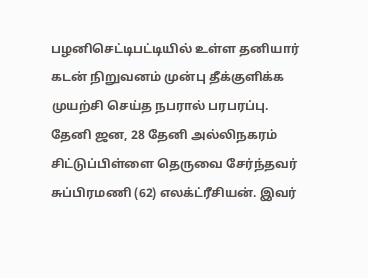பழனிசெட்டிபட்டியில் உள்ள தனியார் கடன் நிறுவனம் முன்பு தீக்குளிக்க முயற்சி செய்த நபரால் பரபரப்பு.
தேனி ஜன, 28 தேனி அல்லிநகரம் சிட்டுப்பிள்ளை தெருவை சேர்ந்தவர் சுப்பிரமணி (62) எலக்ட்ரீசியன். இவர்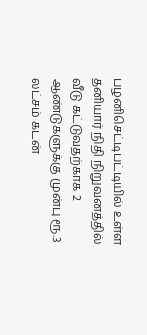பழனிசெட்டிபட்டியில் உள்ள தனியார் நிதி நிறுவனத்தில் வீடு கட்டுவதற்காக 2 ஆண்டுகளுக்கு முன்பு ரூ.3 லட்சம் கடன்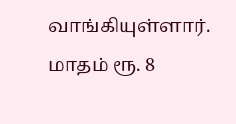வாங்கியுள்ளார். மாதம் ரூ. 8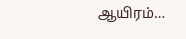ஆயிரம்…